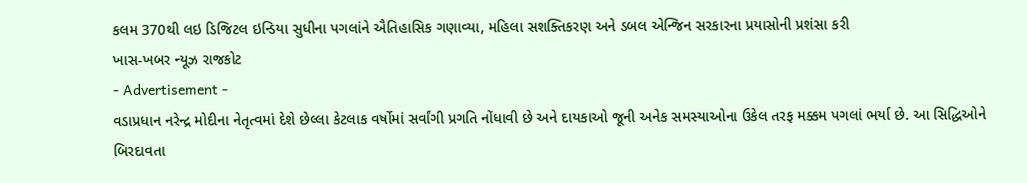કલમ 370થી લઇ ડિજિટલ ઇન્ડિયા સુધીના પગલાંને ઐતિહાસિક ગણાવ્યા, મહિલા સશક્તિકરણ અને ડબલ એન્જિન સરકારના પ્રયાસોની પ્રશંસા કરી
ખાસ-ખબર ન્યૂઝ રાજકોટ
- Advertisement -
વડાપ્રધાન નરેન્દ્ર મોદીના નેતૃત્વમાં દેશે છેલ્લા કેટલાક વર્ષોમાં સર્વાંગી પ્રગતિ નોંધાવી છે અને દાયકાઓ જૂની અનેક સમસ્યાઓના ઉકેલ તરફ મક્કમ પગલાં ભર્યા છે. આ સિદ્ધિઓને બિરદાવતા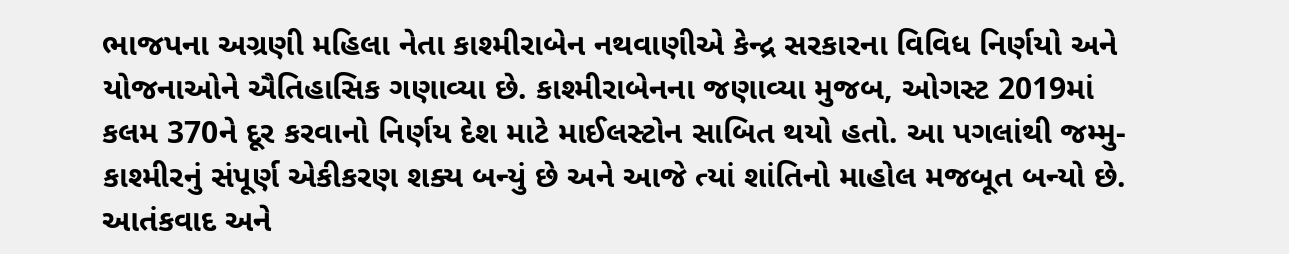ભાજપના અગ્રણી મહિલા નેતા કાશ્મીરાબેન નથવાણીએ કેન્દ્ર સરકારના વિવિધ નિર્ણયો અને યોજનાઓને ઐતિહાસિક ગણાવ્યા છે. કાશ્મીરાબેનના જણાવ્યા મુજબ, ઓગસ્ટ 2019માં કલમ 370ને દૂર કરવાનો નિર્ણય દેશ માટે માઈલસ્ટોન સાબિત થયો હતો. આ પગલાંથી જમ્મુ-કાશ્મીરનું સંપૂર્ણ એકીકરણ શક્ય બન્યું છે અને આજે ત્યાં શાંતિનો માહોલ મજબૂત બન્યો છે. આતંકવાદ અને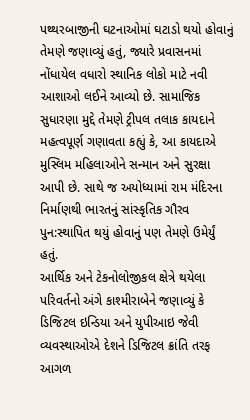પથ્થરબાજીની ઘટનાઓમાં ઘટાડો થયો હોવાનું તેમણે જણાવ્યું હતું, જ્યારે પ્રવાસનમાં નોંધાયેલ વધારો સ્થાનિક લોકો માટે નવી આશાઓ લઈને આવ્યો છે. સામાજિક સુધારણા મુદ્દે તેમણે ટ્રીપલ તલાક કાયદાને મહત્વપૂર્ણ ગણાવતા કહ્યું કે, આ કાયદાએ મુસ્લિમ મહિલાઓને સન્માન અને સુરક્ષા આપી છે. સાથે જ અયોધ્યામાં રામ મંદિરના નિર્માણથી ભારતનું સાંસ્કૃતિક ગૌરવ પુન:સ્થાપિત થયું હોવાનું પણ તેમણે ઉમેર્યું હતું.
આર્થિક અને ટેકનોલોજીકલ ક્ષેત્રે થયેલા પરિવર્તનો અંગે કાશ્મીરાબેને જણાવ્યું કે ડિજિટલ ઇન્ડિયા અને યુપીઆઇ જેવી વ્યવસ્થાઓએ દેશને ડિજિટલ ક્રાંતિ તરફ આગળ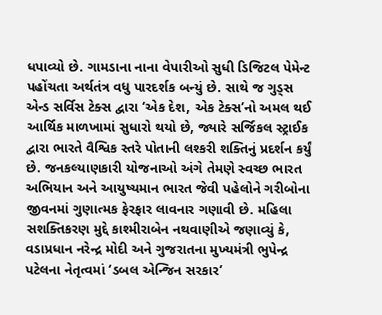ધપાવ્યો છે. ગામડાના નાના વેપારીઓ સુધી ડિજિટલ પેમેન્ટ પહોંચતા અર્થતંત્ર વધુ પારદર્શક બન્યું છે. સાથે જ ગુડ્સ એન્ડ સર્વિસ ટેક્સ દ્વારા ‘એક દેશ, એક ટેક્સ’નો અમલ થઈ આર્થિક માળખામાં સુધારો થયો છે, જ્યારે સર્જિકલ સ્ટ્રાઈક દ્વારા ભારતે વૈશ્વિક સ્તરે પોતાની લશ્કરી શક્તિનું પ્રદર્શન કર્યું છે. જનકલ્યાણકારી યોજનાઓ અંગે તેમણે સ્વચ્છ ભારત અભિયાન અને આયુષ્યમાન ભારત જેવી પહેલોને ગરીબોના જીવનમાં ગુણાત્મક ફેરફાર લાવનાર ગણાવી છે. મહિલા સશક્તિકરણ મુદ્દે કાશ્મીરાબેન નથવાણીએ જણાવ્યું કે, વડાપ્રધાન નરેન્દ્ર મોદી અને ગુજરાતના મુખ્યમંત્રી ભુપેન્દ્ર પટેલના નેતૃત્વમાં ‘ડબલ એન્જિન સરકાર’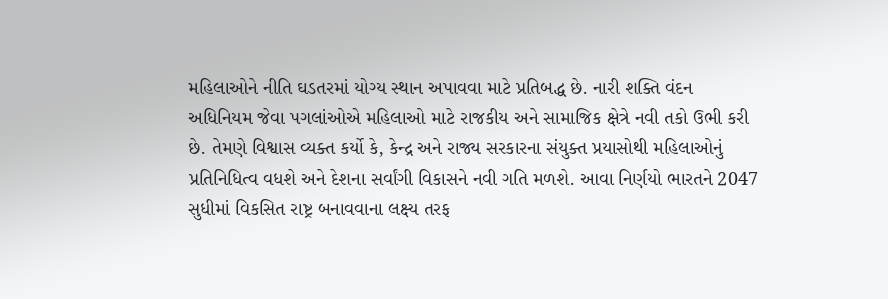મહિલાઓને નીતિ ઘડતરમાં યોગ્ય સ્થાન અપાવવા માટે પ્રતિબદ્ધ છે. નારી શક્તિ વંદન અધિનિયમ જેવા પગલાંઓએ મહિલાઓ માટે રાજકીય અને સામાજિક ક્ષેત્રે નવી તકો ઉભી કરી છે. તેમણે વિશ્વાસ વ્યક્ત કર્યો કે, કેન્દ્ર અને રાજ્ય સરકારના સંયુક્ત પ્રયાસોથી મહિલાઓનું પ્રતિનિધિત્વ વધશે અને દેશના સર્વાંગી વિકાસને નવી ગતિ મળશે. આવા નિર્ણયો ભારતને 2047 સુધીમાં વિકસિત રાષ્ટ્ર બનાવવાના લક્ષ્ય તરફ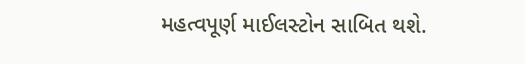મહત્વપૂર્ણ માઈલસ્ટોન સાબિત થશે.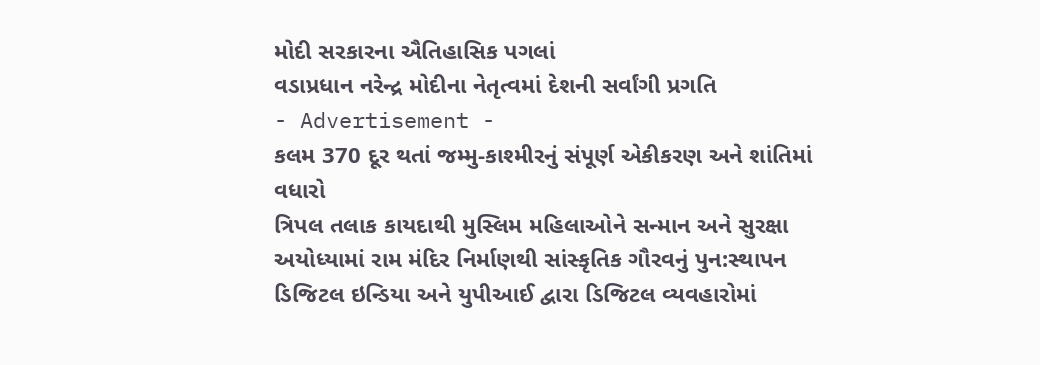મોદી સરકારના ઐતિહાસિક પગલાં
વડાપ્રધાન નરેન્દ્ર મોદીના નેતૃત્વમાં દેશની સર્વાંગી પ્રગતિ
- Advertisement -
કલમ 370 દૂર થતાં જમ્મુ-કાશ્મીરનું સંપૂર્ણ એકીકરણ અને શાંતિમાં વધારો
ત્રિપલ તલાક કાયદાથી મુસ્લિમ મહિલાઓને સન્માન અને સુરક્ષા
અયોધ્યામાં રામ મંદિર નિર્માણથી સાંસ્કૃતિક ગૌરવનું પુન:સ્થાપન
ડિજિટલ ઇન્ડિયા અને યુપીઆઈ દ્વારા ડિજિટલ વ્યવહારોમાં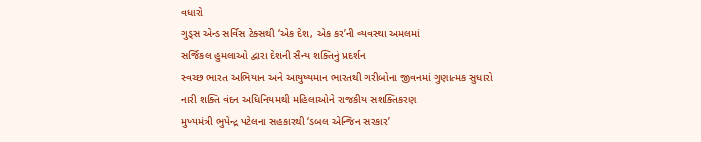વધારો
ગુડ્સ એન્ડ સર્વિસ ટેક્સથી ‘એક દેશ, એક કર’ની વ્યવસ્થા અમલમાં
સર્જિકલ હુમલાઓ દ્વારા દેશની સૈન્ય શક્તિનું પ્રદર્શન
સ્વચ્છ ભારત અભિયાન અને આયુષ્યમાન ભારતથી ગરીબોના જીવનમાં ગુણાત્મક સુધારો
નારી શક્તિ વંદન અધિનિયમથી મહિલાઓને રાજકીય સશક્તિકરણ
મુખ્યમંત્રી ભુપેન્દ્ર પટેલના સહકારથી ‘ડબલ એન્જિન સરકાર’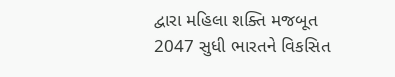દ્વારા મહિલા શક્તિ મજબૂત
2047 સુધી ભારતને વિકસિત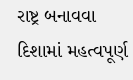રાષ્ટ્ર બનાવવા દિશામાં મહત્વપૂર્ણ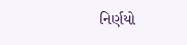નિર્ણયો